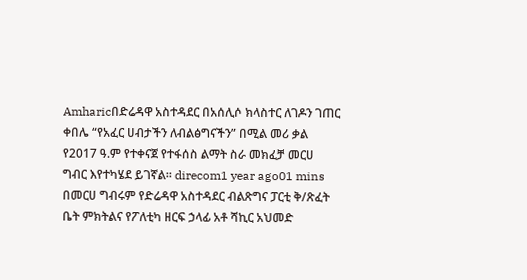Amharicበድሬዳዋ አስተዳደር በአሰሊሶ ክላስተር ለገዶን ገጠር ቀበሌ “የአፈር ሀብታችን ለብልፅግናችን” በሚል መሪ ቃል የ2017 ዓ.ም የተቀናጀ የተፋሰስ ልማት ስራ መክፈቻ መርሀ ግብር እየተካሄደ ይገኛል። direcom1 year ago01 mins በመርሀ ግብሩም የድሬዳዋ አስተዳደር ብልጽግና ፓርቲ ቅ/ጽፈት ቤት ምክትልና የፖለቲካ ዘርፍ ኃላፊ አቶ ሻኪር አህመድ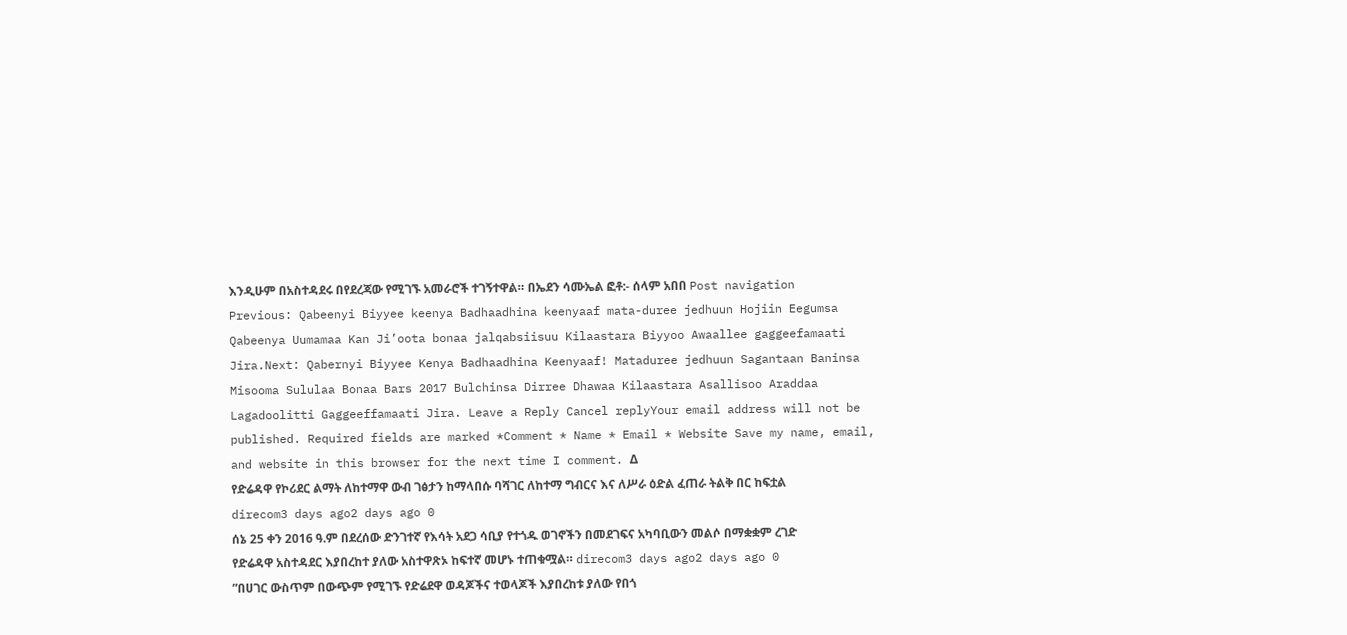እንዲሁም በአስተዳደሩ በየደረጃው የሚገኙ አመራሮች ተገኝተዋል። በኤደን ሳሙኤል ፎቶ:- ሰላም አበበ Post navigation Previous: Qabeenyi Biyyee keenya Badhaadhina keenyaaf mata-duree jedhuun Hojiin Eegumsa Qabeenya Uumamaa Kan Ji’oota bonaa jalqabsiisuu Kilaastara Biyyoo Awaallee gaggeefamaati Jira.Next: Qabernyi Biyyee Kenya Badhaadhina Keenyaaf! Mataduree jedhuun Sagantaan Baninsa Misooma Sululaa Bonaa Bars 2017 Bulchinsa Dirree Dhawaa Kilaastara Asallisoo Araddaa Lagadoolitti Gaggeeffamaati Jira. Leave a Reply Cancel replyYour email address will not be published. Required fields are marked *Comment * Name * Email * Website Save my name, email, and website in this browser for the next time I comment. Δ
የድሬዳዋ የኮሪደር ልማት ለከተማዋ ውብ ገፅታን ከማላበሱ ባሻገር ለከተማ ግብርና እና ለሥራ ዕድል ፈጠራ ትልቅ በር ከፍቷል direcom3 days ago2 days ago 0
ሰኔ 25 ቀን 2016 ዓ.ም በደረሰው ድንገተኛ የእሳት አደጋ ሳቢያ የተጎዱ ወገኖችን በመደገፍና አካባቢውን መልሶ በማቋቋም ረገድ የድሬዳዋ አስተዳደር እያበረከተ ያለው አስተዋጽኦ ከፍተኛ መሆኑ ተጠቁሟል። direcom3 days ago2 days ago 0
”በሀገር ውስጥም በውጭም የሚገኙ የድሬደዋ ወዳጆችና ተወላጆች እያበረከቱ ያለው የበጎ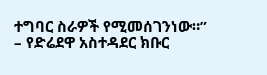ተግባር ስራዎች የሚመሰገንነው።” – የድሬደዋ አስተዳደር ክቡር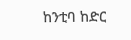ከንቲባ ከድር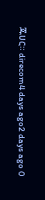ጁሀር። direcom4 days ago2 days ago 0